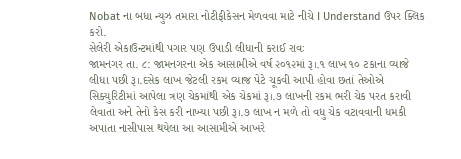Nobat ના બધા ન્યુઝ તમારા નોટીફીકેસન મેળવવા માટે નીચે I Understand ઉપર ક્લિક કરો.
સેલેરી એકાઉન્ટમાંથી પગાર પણ ઉપાડી લીધાની કરાઈ રાવઃ
જામનગર તા. ૮: જામનગરના એક આસામીએ વર્ષ ૨૦૧૨માં રૂ।.૧ લાખ ૧૦ ટકાના વ્યાજે લીધા પછી રૂ।.દસેક લાખ જેટલી રકમ વ્યાજ પેટે ચૂકવી આપી હોવા છતાં તેઓએ સિક્યુરિટીમાં આપેલા ત્રણ ચેકમાંથી એક ચેકમાં રૂ।.૭ લાખની રકમ ભરી ચેક પરત કરાવી લેવાતા અને તેનો કેસ કરી નાખ્યા પછી રૂ।.૭ લાખ ન મળે તો વધુ ચેક વટાવવાની ધમકી અપાતા નાસીપાસ થયેલા આ આસામીએ આખરે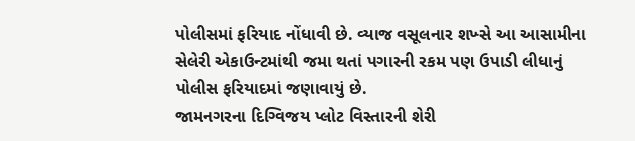પોલીસમાં ફરિયાદ નોંધાવી છે. વ્યાજ વસૂલનાર શખ્સે આ આસામીના સેલેરી એકાઉન્ટમાંથી જમા થતાં પગારની રકમ પણ ઉપાડી લીધાનું પોલીસ ફરિયાદમાં જણાવાયું છે.
જામનગરના દિગ્વિજય પ્લોટ વિસ્તારની શેરી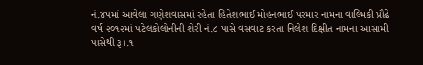નં.૪પમાં આવેલા ગણેશવાસમાં રહેતા હિતેશભાઈ મોહનભાઈ પરમાર નામના વાલ્મિકી પ્રૌઢે વર્ષ ૨૦૧૨માં પટેલકોલોનીની શેરી નં.૮ પાસે વસવાટ કરતા નિલેશ દિક્ષીત નામના આસામી પાસેથી રૂ।.૧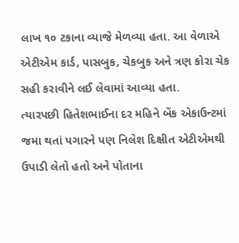લાખ ૧૦ ટકાના વ્યાજે મેળવ્યા હતા. આ વેળાએ એટીએમ કાર્ડ, પાસબુક, ચેકબુક અને ત્રણ કોરા ચેક સહી કરાવીને લઈ લેવામાં આવ્યા હતા.
ત્યારપછી હિતેશભાઈના દર મહિને બેંક એકાઉન્ટમાં જમા થતાં પગારને પણ નિલેશ દિક્ષીત એટીએમથી ઉપાડી લેતો હતો અને પોતાના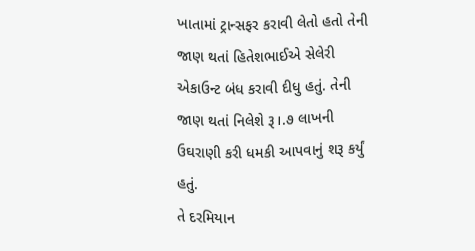ખાતામાં ટ્રાન્સફર કરાવી લેતો હતો તેની જાણ થતાં હિતેશભાઈએ સેલેરી એકાઉન્ટ બંધ કરાવી દીધુ હતું. તેની જાણ થતાં નિલેશે રૂ।.૭ લાખની ઉઘરાણી કરી ધમકી આપવાનું શરૂ કર્યું હતું.
તે દરમિયાન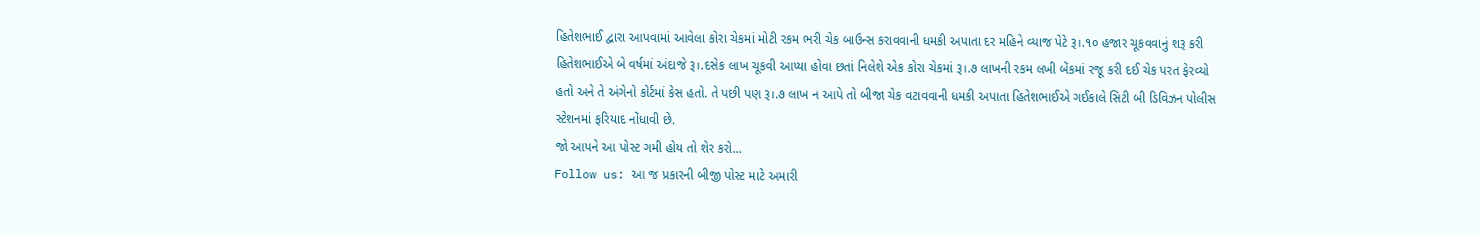હિતેશભાઈ દ્વારા આપવામાં આવેલા કોરા ચેકમાં મોટી રકમ ભરી ચેક બાઉન્સ કરાવવાની ધમકી અપાતા દર મહિને વ્યાજ પેટે રૂ।.૧૦ હજાર ચૂકવવાનું શરૂ કરી હિતેશભાઈએ બે વર્ષમાં અંદાજે રૂ।.દસેક લાખ ચૂકવી આપ્યા હોવા છતાં નિલેશે એક કોરા ચેકમાં રૂ।.૭ લાખની રકમ લખી બેંકમાં રજૂ કરી દઈ ચેક પરત ફેરવ્યો હતો અને તે અંગેનો કોર્ટમાં કેસ હતો. તે પછી પણ રૂ।.૭ લાખ ન આપે તો બીજા ચેક વટાવવાની ધમકી અપાતા હિતેશભાઈએ ગઈકાલે સિટી બી ડિવિઝન પોલીસ સ્ટેશનમાં ફરિયાદ નોંધાવી છે.
જો આપને આ પોસ્ટ ગમી હોય તો શેર કરો...
Follow us: આ જ પ્રકારની બીજી પોસ્ટ માટે અમારી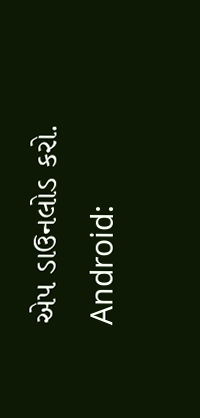એપ ડાઉનલોડ કરો.
Android: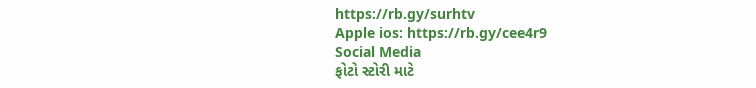https://rb.gy/surhtv
Apple ios: https://rb.gy/cee4r9
Social Media
ફોટો સ્ટોરી માટે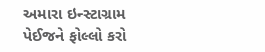અમારા ઇન્સ્ટાગ્રામ પેઈજને ફોલ્લો કરો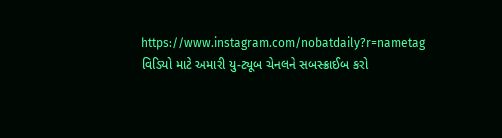https://www.instagram.com/nobatdaily?r=nametag
વિડિયો માટે અમારી યુ-ટ્યૂબ ચેનલને સબસ્ક્રાઈબ કરો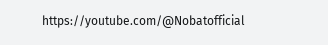https://youtube.com/@Nobatofficial